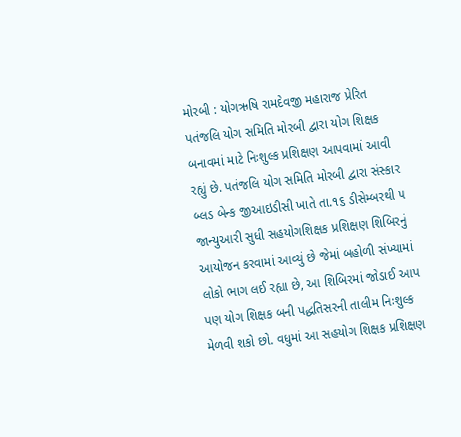મોરબી : યોગઋષિ રામદેવજી મહારાજ પ્રેરિત પતંજલિ યોગ સમિતિ મોરબી દ્વારા યોગ શિક્ષક બનાવમાં માટે નિઃશુલ્ક પ્રશિક્ષણ આપવામાં આવી રહ્યું છે. પતંજલિ યોગ સમિતિ મોરબી દ્વારા સંસ્કાર બ્લડ બેન્ક જીઆઇડીસી ખાતે તા.૧૬ ડીસેમ્બરથી ૫ જાન્યુઆરી સુધી સહયોગશિક્ષક પ્રશિક્ષણ શિબિરનું આયોજન કરવામાં આવ્યું છે જેમાં બહોળી સંખ્યામાં લોકો ભાગ લઈ રહ્યા છે, આ શિબિરમાં જોડાઈ આપ પણ યોગ શિક્ષક બની પદ્ધતિસરની તાલીમ નિઃશુલ્ક મેળવી શકો છો. વધુમાં આ સહયોગ શિક્ષક પ્રશિક્ષણ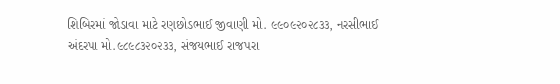શિબિરમાં જોડાવા માટે રણછોડભાઈ જીવાણી મો. ૯૯૦૯૨૦૨૮૩૩, નરસીભાઈ અંદરપા મો.૯૮૯૮૩૨૦૨૩૩, સંજયભાઈ રાજપરા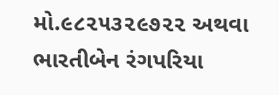મો.૯૮૨૫૩૨૯૭૨૨ અથવા ભારતીબેન રંગપરિયા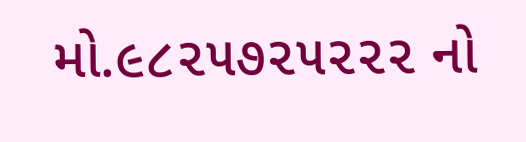મો.૯૮૨૫૭૨૫૨૨૨ નો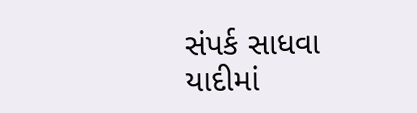સંપર્ક સાધવા યાદીમાં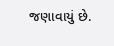જણાવાયું છે.